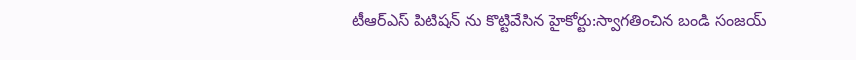టీఆర్ఎస్ పిటిషన్ ను కొట్టివేసిన హైకోర్టు:స్వాగతించిన బండి సంజయ్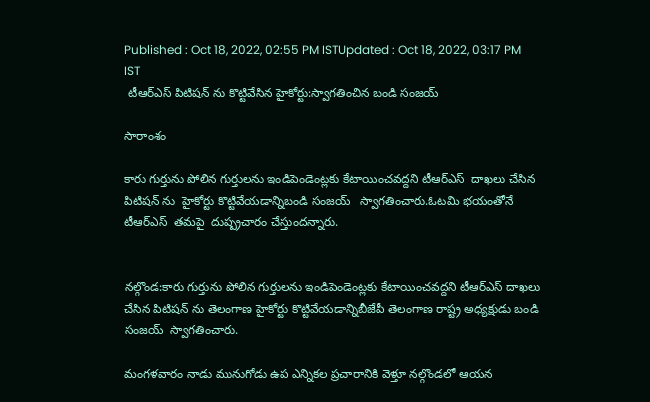Published : Oct 18, 2022, 02:55 PM ISTUpdated : Oct 18, 2022, 03:17 PM IST
 టీఆర్ఎస్ పిటిషన్ ను కొట్టివేసిన హైకోర్టు:స్వాగతించిన బండి సంజయ్

సారాంశం

కారు గుర్తును పోలిన గుర్తులను ఇండిపెండెంట్లకు కేటాయించవద్దని టీఆర్ఎస్  దాఖలు చేసిన పిటిషన్ ను  హైకోర్టు కొట్టివేయడాన్నిబండి సంజయ్   స్వాగతించారు.ఓటమి భయంతోనే టీఆర్ఎస్  తమపై  దుష్ప్రచారం చేస్తుందన్నారు.


నల్గొండ:కారు గుర్తును పోలిన గుర్తులను ఇండిపెండెంట్లకు కేటాయించవద్దని టీఆర్ఎస్ దాఖలు చేసిన పిటిషన్ ను తెలంగాణ హైకోర్టు కొట్టివేయడాన్నిబీజేపీ తెలంగాణ రాష్ట్ర అధ్యక్షుడు బండి సంజయ్  స్వాగతించారు.

మంగళవారం నాడు మునుగోడు ఉప ఎన్నికల ప్రచారానికి వెళ్తూ నల్గొండలో ఆయన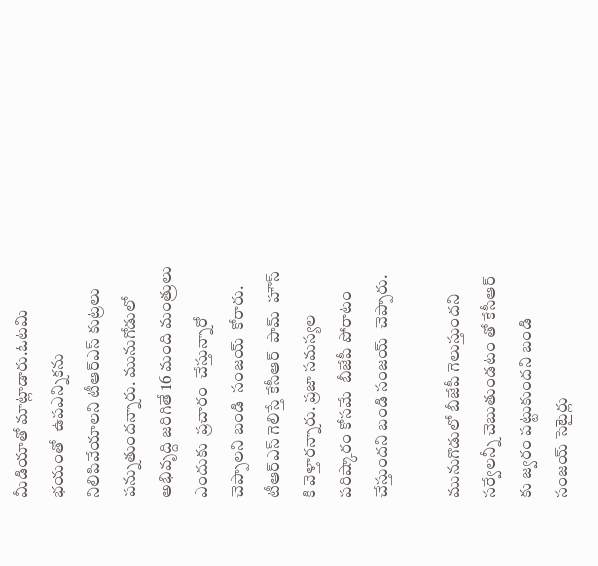మీడియాతో మాట్లాడారు.ఓటమి భయంతో  ఉపఎన్నికను నిలిపివేయాలని టీఆర్ఎస్ కుట్రలు పన్నుతుందన్నారు. మునుగోడులో  అభివృద్ది జరిగితే 16 మంది మంత్రులు ఎందుకు  ప్రచారం  చేస్తున్నారో చెప్పాలని బండి  సంజయ్  కోరారు. టీఆర్ఎస్ గెలిస్తే కేసీఆర్  పామ్  హౌస్ కి వెళ్తారన్నారు. ప్రజా సమస్యల పరిష్కారం కోసమే  బీజేపీ పోరాటం చేస్తుందని బండి సంజయ్  చెప్పారు.

మునుగొడులో బీజేపీ గెలుస్తుందని సర్వేలన్నీ చెబుతుండటం తో కేసీఆర్ కు జ్వరం పట్టుకుందని బండి  సంజయ్ సెటైర్లు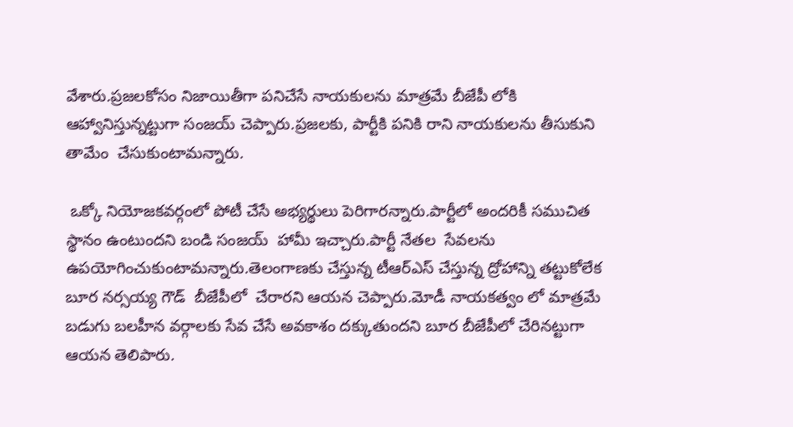వేశారు.ప్రజలకోసం నిజాయితీగా పనిచేసే నాయకులను మాత్రమే బీజేపీ లోకి ఆహ్వానిస్తున్నట్టుగా సంజయ్ చెప్పారు.ప్రజలకు, పార్టీకి పనికి రాని నాయకులను తీసుకుని తామేం  చేసుకుంటామన్నారు.

 ఒక్కో నియోజకవర్గంలో పోటీ చేసే అభ్యర్థులు పెరిగారన్నారు.పార్టీలో అందరికీ సముచిత స్థానం ఉంటుందని బండి సంజయ్  హామీ ఇచ్చారు.పార్టీ నేతల  సేవలను ఉపయోగించుకుంటామన్నారు.తెలంగాణకు చేస్తున్న టీఆర్ఎస్ చేస్తున్న ద్రోహాన్ని తట్టుకోలేక బూర నర్సయ్య గౌడ్  బీజేపీలో  చేరారని ఆయన చెప్పారు.మోడీ నాయకత్వం లో మాత్రమే బడుగు బలహీన వర్గాలకు సేవ చేసే అవకాశం దక్కుతుందని బూర బీజేపీలో చేరినట్టుగా ఆయన తెలిపారు.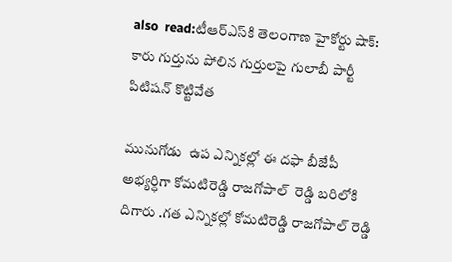also  read:టీఆర్ఎస్‌కి తెలంగాణ హైకోర్టు షాక్: కారు గుర్తును పోలిన గుర్తులపై గులాబీ పార్టీ పిటిషన్ కొట్టివేత

మునుగోడు  ఉప ఎన్నికల్లో ఈ దఫా బీజేపీ అభ్యర్ధిగా కోమటిరెడ్డి రాజగోపాల్  రెడ్డి బరిలోకి దిగారు .గత ఎన్నికల్లో కోమటిరెడ్డి రాజగోపాల్ రెడ్డి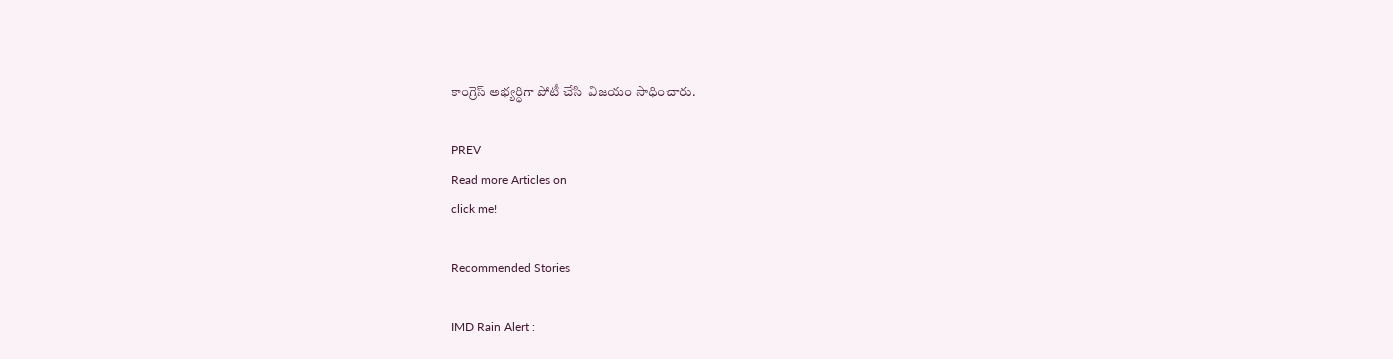కాంగ్రెస్ అభ్యర్ధిగా పోటీ చేసి  విజయం సాధించారు.

PREV
Read more Articles on
click me!

Recommended Stories

IMD Rain Alert :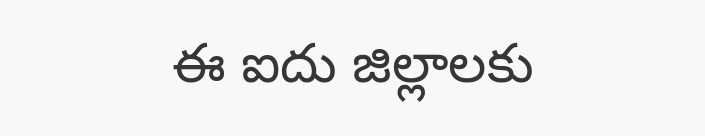ఈ ఐదు జిల్లాలకు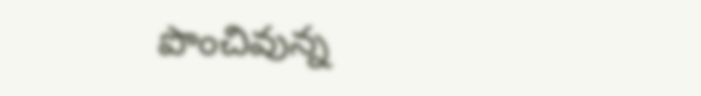పొంచివున్న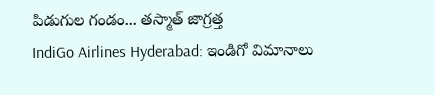పిడుగుల గండం... తస్మాత్ జాగ్రత్త
IndiGo Airlines Hyderabad: ఇండిగో విమానాలు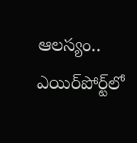ఆలస్యం.. ఎయిర్‌పోర్ట్‌లో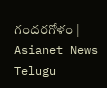గందరగోళం | Asianet News Telugu